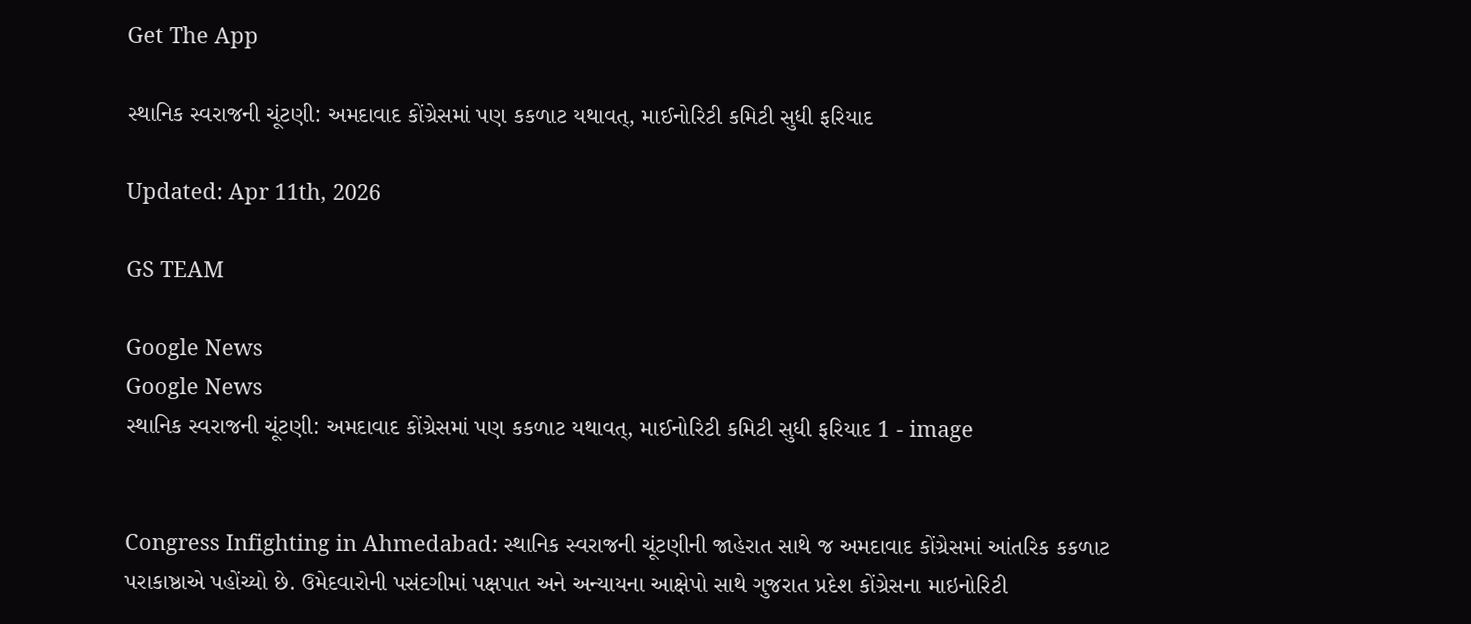Get The App

સ્થાનિક સ્વરાજની ચૂંટણી: અમદાવાદ કોંગ્રેસમાં પણ કકળાટ યથાવત્, માઈનોરિટી કમિટી સુધી ફરિયાદ

Updated: Apr 11th, 2026

GS TEAM

Google News
Google News
સ્થાનિક સ્વરાજની ચૂંટણી: અમદાવાદ કોંગ્રેસમાં પણ કકળાટ યથાવત્, માઈનોરિટી કમિટી સુધી ફરિયાદ 1 - image


Congress Infighting in Ahmedabad: સ્થાનિક સ્વરાજની ચૂંટણીની જાહેરાત સાથે જ અમદાવાદ કોંગ્રેસમાં આંતરિક કકળાટ પરાકાષ્ઠાએ પહોંચ્યો છે. ઉમેદવારોની પસંદગીમાં પક્ષપાત અને અન્યાયના આક્ષેપો સાથે ગુજરાત પ્રદેશ કોંગ્રેસના માઇનોરિટી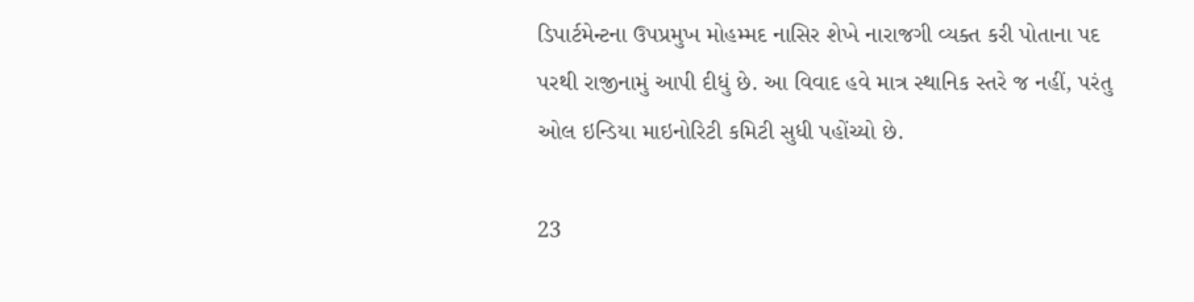ડિપાર્ટમેન્ટના ઉપપ્રમુખ મોહમ્મદ નાસિર શેખે નારાજગી વ્યક્ત કરી પોતાના પદ પરથી રાજીનામું આપી દીધું છે. આ વિવાદ હવે માત્ર સ્થાનિક સ્તરે જ નહીં, પરંતુ ઓલ ઇન્ડિયા માઇનોરિટી કમિટી સુધી પહોંચ્યો છે.

23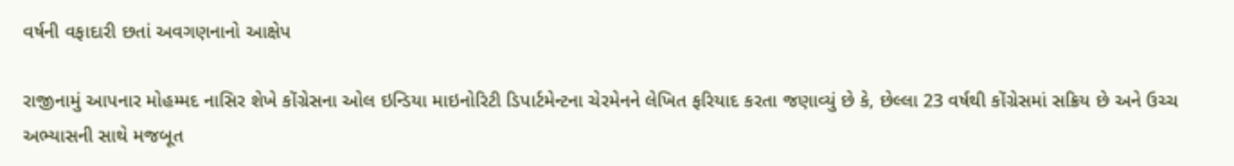વર્ષની વફાદારી છતાં અવગણનાનો આક્ષેપ

રાજીનામું આપનાર મોહમ્મદ નાસિર શેખે કોંગ્રેસના ઓલ ઇન્ડિયા માઇનોરિટી ડિપાર્ટમેન્ટના ચેરમેનને લેખિત ફરિયાદ કરતા જણાવ્યું છે કે, છેલ્લા 23 વર્ષથી કોંગ્રેસમાં સક્રિય છે અને ઉચ્ચ અભ્યાસની સાથે મજબૂત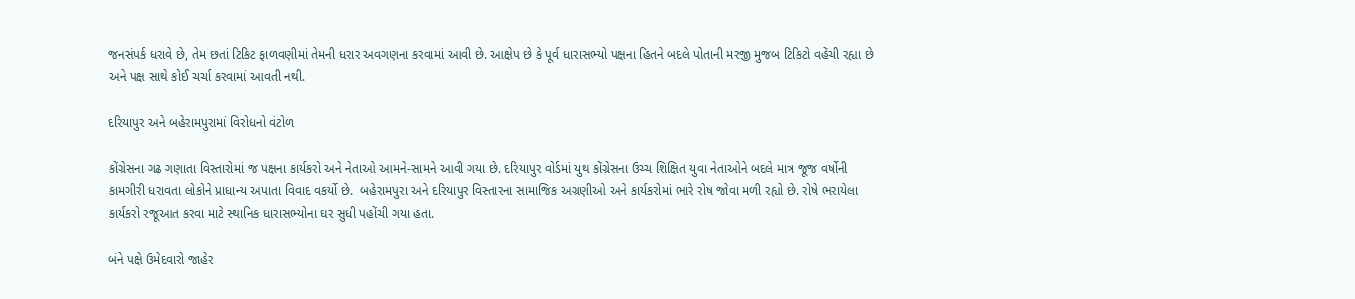જનસંપર્ક ધરાવે છે, તેમ છતાં ટિકિટ ફાળવણીમાં તેમની ધરાર અવગણના કરવામાં આવી છે. આક્ષેપ છે કે પૂર્વ ધારાસભ્યો પક્ષના હિતને બદલે પોતાની મરજી મુજબ ટિકિટો વહેંચી રહ્યા છે અને પક્ષ સાથે કોઈ ચર્ચા કરવામાં આવતી નથી.

દરિયાપુર અને બહેરામપુરામાં વિરોધનો વંટોળ

કોંગ્રેસના ગઢ ગણાતા વિસ્તારોમાં જ પક્ષના કાર્યકરો અને નેતાઓ આમને-સામને આવી ગયા છે. દરિયાપુર વોર્ડમાં યુથ કોંગ્રેસના ઉચ્ચ શિક્ષિત યુવા નેતાઓને બદલે માત્ર જૂજ વર્ષોની કામગીરી ધરાવતા લોકોને પ્રાધાન્ય અપાતા વિવાદ વકર્યો છે.  બહેરામપુરા અને દરિયાપુર વિસ્તારના સામાજિક અગ્રણીઓ અને કાર્યકરોમાં ભારે રોષ જોવા મળી રહ્યો છે. રોષે ભરાયેલા કાર્યકરો રજૂઆત કરવા માટે સ્થાનિક ધારાસભ્યોના ઘર સુધી પહોંચી ગયા હતા.

બંને પક્ષે ઉમેદવારો જાહેર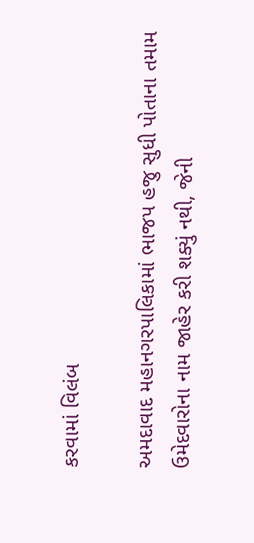કરવામાં વિલંબ

અમદાવાદ મહાનગરપાલિકામાં ભાજપ હજુ સુધી પોતાના તમામ ઉમેદવારોના નામ જાહેર કરી શક્યું નથી, જેની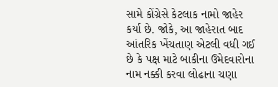સામે કોંગ્રેસે કેટલાક નામો જાહેર કર્યા છે. જોકે, આ જાહેરાત બાદ આંતરિક ખેંચતાણ એટલી વધી ગઈ છે કે પક્ષ માટે બાકીના ઉમેદવારોના નામ નક્કી કરવા લોઢાના ચણા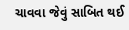ચાવવા જેવું સાબિત થઈ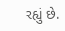રહ્યું છે.